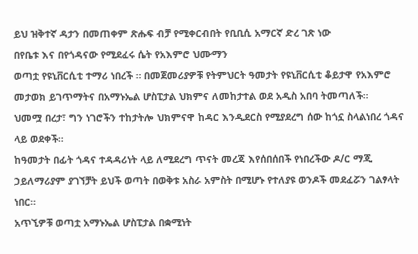ይህ ዝቅተኛ ዳታን በመጠቀም ጽሑፍ ብቻ የሚቀርብበት የቢቢሲ አማርኛ ድረ ገጽ ነው
በየቤቱ እና በየጎዳናው የሚደፈሩ ሴት የአእምሮ ህሙማን
ወጣቷ የዩኒቨርሲቲ ተማሪ ነበረች ። በመጀመሪያዎቹ የትምህርት ዓመታት የዩኒቨርሲቲ ቆይታዋ የአእምሮ መታወክ ይገጥማትና በአማኑኤል ሆስፒታል ህክምና ለመከታተል ወደ አዲስ አበባ ትመጣለች።
ህመሟ በረታ፣ ግን ነገሮችን ተከታትሎ ህክምናዋ ከዳር እንዲደርስ የሚያደረግ ሰው ከጎኗ ስላልነበረ ጎዳና ላይ ወደቀች።
ከዓመታት በፊት ጎዳና ተዳዳሪነት ላይ ለሚደረግ ጥናት መረጃ እየሰበሰበች የነበረችው ዶ/ር ማጂ ኃይለማሪያም ያገኘቻት ይህች ወጣት በወቅቱ አስራ አምስት በሚሆኑ የተለያዩ ወንዶች መደፈሯን ገልፃላት ነበር።
አጥኚዎቹ ወጣቷ አማኑኤል ሆስፒታል በቋሚነት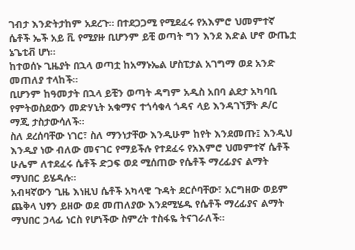ገብታ እንድትታከም አደረጉ። በተደጋጋሚ የሚደፈሩ የአእምሮ ህመምተኛ ሴቶች ኤች አይ ቪ የሚያዙ ቢሆንም ይቺ ወጣት ግን እንደ እድል ሆኖ ውጤቷ ኔጌቲቭ ሆነ።
ከተወሰኑ ጊዜያት በኋላ ወጣቷ ከአማኑኤል ሆስፒታል አገግማ ወደ አንድ መጠለያ ተላከች።
ቢሆንም ከዓመታት በኋላ ይቺን ወጣት ዳግም አዲስ አበባ ልደታ አካባቢ የምትወስደውን መድሃኒት አቁማና ተጎሳቁላ ጎዳና ላይ እንዳገኘቻት ዶ/ር ማጂ ታስታውሳለች።
ስለ ደረሰባቸው ነገር፣ ስለ ማንነታቸው እንዲሁም ከየት እንደመጡ፤ እንዲህ እንዲያ ነው ብለው መናገር የማይችሉ የተደፈሩ የአእምሮ ህመምተኛ ሴቶች ሁሌም ለተደፈሩ ሴቶች ድጋፍ ወደ ሚሰጠው የሴቶች ማረፊያና ልማት ማህበር ይሄዳሉ።
አብዛኛውን ጊዜ እነዚህ ሴቶች አካላዊ ጉዳት ደርሶባቸው፣ አርግዘው ወይም ጨቅላ ህፃን ይዘው ወደ መጠለያው እንደሚሄዱ የሴቶች ማረፊያና ልማት ማህበር ኃላፊ ነርስ የሆነችው ስምረት ተስፋዬ ትናገራለች።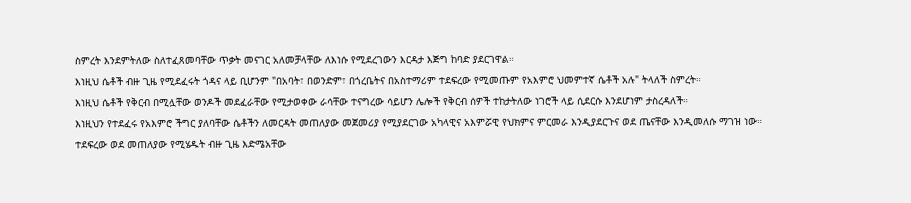ስምረት እንደምትለው ስለተፈጸመባቸው ጥቃት መናገር አለመቻላቸው ለእነሱ የሚደረገውን እርዳታ እጅግ ከባድ ያደርገዋል።
እነዚህ ሴቶች ብዙ ጊዜ የሚደፈሩት ጎዳና ላይ ቢሆንም "በአባት፣ በወንድም፣ በጎረቤትና በአስተማሪም ተደፍረው የሚመጡም የአእምሮ ህመምተኛ ሴቶች አሉ" ትላለች ስምረት።
እነዚህ ሴቶች የቅርብ በሚሏቸው ወንዶች መደፈራቸው የሚታወቀው ራሳቸው ተናግረው ሳይሆን ሌሎች የቅርብ ሰዎች ተከታትለው ነገሮች ላይ ሲደርሱ እንደሆነም ታስረዳለች።
እነዚህን የተደፈሩ የአእምሮ ችግር ያለባቸው ሴቶችን ለመርዳት መጠለያው መጀመሪያ የሚያደርገው አካላዊና አእምሯዊ የህክምና ምርመራ እንዲያደርጉና ወደ ጤናቸው እንዲመለሱ ማገዝ ነው።
ተደፍረው ወደ መጠለያው የሚሄዱት ብዙ ጊዜ እድሜአቸው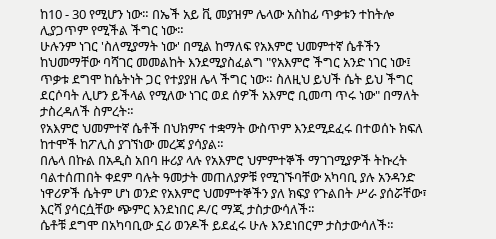ከ10 - 30 የሚሆን ነው። በኤች አይ ቪ መያዝም ሌላው አስከፊ ጥቃቱን ተከትሎ ሊያጋጥም የሚችል ችግር ነው።
ሁሉንም ነገር 'ስለሚያማት ነው' በሚል ከማለፍ የአእምሮ ህመምተኛ ሴቶችን ከህመማቸው ባሻገር መመልከት እንደሚያስፈልግ "የአእምሮ ችግር አንድ ነገር ነው፤ ጥቃቱ ደግሞ ከሴትነት ጋር የተያያዘ ሌላ ችግር ነው። ስለዚህ ይህች ሴት ይህ ችግር ደርሶባት ሊሆን ይችላል የሚለው ነገር ወደ ሰዎች አእምሮ ቢመጣ ጥሩ ነው" በማለት ታስረዳለች ስምረት።
የአእምሮ ህመምተኛ ሴቶች በህክምና ተቋማት ውስጥም እንደሚደፈሩ በተወሰኑ ክፍለ ከተሞች ከፖሊስ ያገኘነው መረጃ ያሳያል።
በሌላ በኩል በአዲስ አበባ ዙሪያ ላሉ የአእምሮ ህምምተኞች ማገገሚያዎች ትኩረት ባልተሰጠበት ቀደም ባሉት ዓመታት መጠለያዎቹ የሚገኙባቸው አካባቢ ያሉ አንዳንድ ነዋሪዎች ሴትም ሆነ ወንድ የአእምሮ ህመምተኞችን ያለ ክፍያ የጉልበት ሥራ ያሰሯቸው፣ እርሻ ያሳርሷቸው ጭምር እንደነበር ዶ/ር ማጂ ታስታውሳለች።
ሴቶቹ ደግሞ በአካባቢው ኗሪ ወንዶች ይደፈሩ ሁሉ እንደነበርም ታስታውሳለች።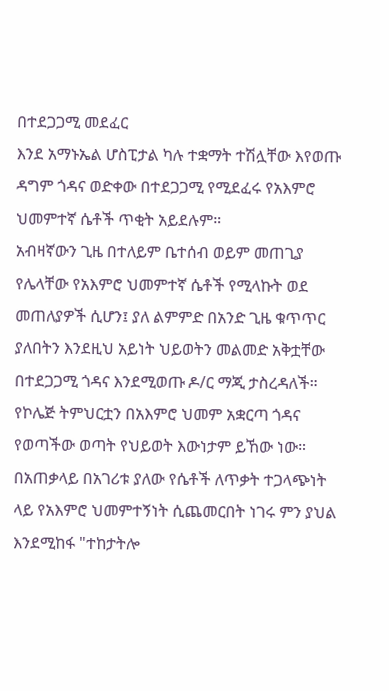በተደጋጋሚ መደፈር
እንደ አማኑኤል ሆስፒታል ካሉ ተቋማት ተሽሏቸው እየወጡ ዳግም ጎዳና ወድቀው በተደጋጋሚ የሚደፈሩ የአእምሮ ህመምተኛ ሴቶች ጥቂት አይደሉም።
አብዛኛውን ጊዜ በተለይም ቤተሰብ ወይም መጠጊያ የሌላቸው የአእምሮ ህመምተኛ ሴቶች የሚላኩት ወደ መጠለያዎች ሲሆን፤ ያለ ልምምድ በአንድ ጊዜ ቁጥጥር ያለበትን እንደዚህ አይነት ህይወትን መልመድ አቅቷቸው በተደጋጋሚ ጎዳና እንደሚወጡ ዶ/ር ማጂ ታስረዳለች።
የኮሌጅ ትምህርቷን በአእምሮ ህመም አቋርጣ ጎዳና የወጣችው ወጣት የህይወት እውነታም ይኸው ነው።
በአጠቃላይ በአገሪቱ ያለው የሴቶች ለጥቃት ተጋላጭነት ላይ የአእምሮ ህመምተኝነት ሲጨመርበት ነገሩ ምን ያህል እንደሚከፋ "ተከታትሎ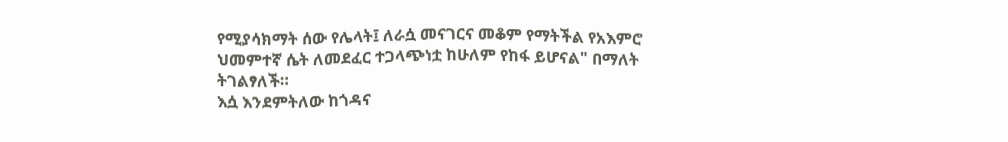የሚያሳክማት ሰው የሌላት፤ ለራሷ መናገርና መቆም የማትችል የአእምሮ ህመምተኛ ሴት ለመደፈር ተጋላጭነቷ ከሁለም የከፋ ይሆናል" በማለት ትገልፃለች።
እሷ እንደምትለው ከጎዳና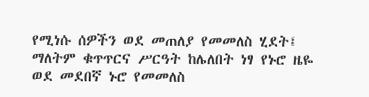የሚነሱ ሰዎችን ወደ መጠለያ የመመለስ ሂደት፤ ማለትም ቁጥጥርና ሥርዓት ከሌለበት ነፃ የኑሮ ዜዬ ወደ መደበኛ ኑሮ የመመለስ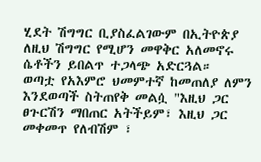ሂደት ሽግግር ቢያስፈልገውም በኢትዮጵያ ለዚህ ሽግግር የሚሆን መዋቅር አለመኖሩ ሴቶችን ይበልጥ ተጋላጭ አድርጓል።
ወጣቷ የአእምሮ ህመምተኛ ከመጠለያ ለምን እንደወጣች ስትጠየቅ መልሷ "እዚህ ጋር ፀጉርሽን ማበጠር አትችይም፣ እዚህ ጋር መቀመጥ የለብሽም ፣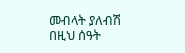መብላት ያለብሽ በዚህ ሰዓት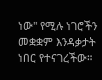ነው" የሚሉ ነገሮችን መቋቋም እንዳቃታት ነበር የተናገረችው።